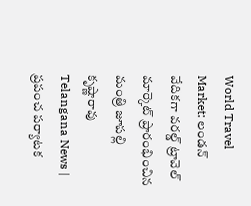World Travel Market: లండన్ వేదికగా వరల్డ్ ట్రావెల్ మార్కెట్ ప్రారంభించిన మంత్రి జూపల్లి కృష్ణారావు
Telangana News | ప్రపంచ పర్యాటక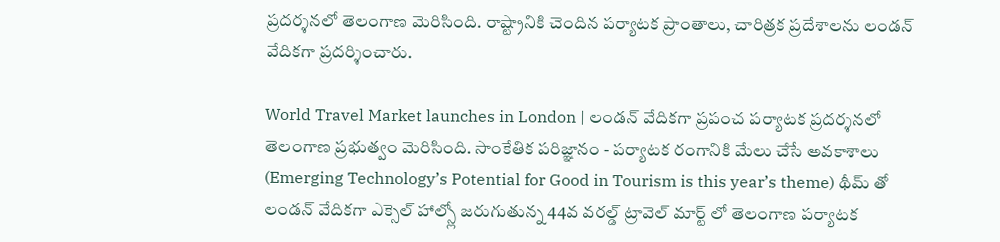ప్రదర్శనలో తెలంగాణ మెరిసింది. రాష్ట్రానికి చెందిన పర్యాటక ప్రాంతాలు, చారిత్రక ప్రదేశాలను లండన్ వేదికగా ప్రదర్శించారు.

World Travel Market launches in London | లండన్ వేదికగా ప్రపంచ పర్యాటక ప్రదర్శనలో తెలంగాణ ప్రభుత్వం మెరిసింది. సాంకేతిక పరిజ్ఞానం - పర్యాటక రంగానికి మేలు చేసే అవకాశాలు (Emerging Technology’s Potential for Good in Tourism is this year’s theme) థీమ్ తో లండన్ వేదికగా ఎక్సెల్ హాల్స్లో జరుగుతున్న 44వ వరల్డ్ ట్రావెల్ మార్ట్ లో తెలంగాణ పర్యాటక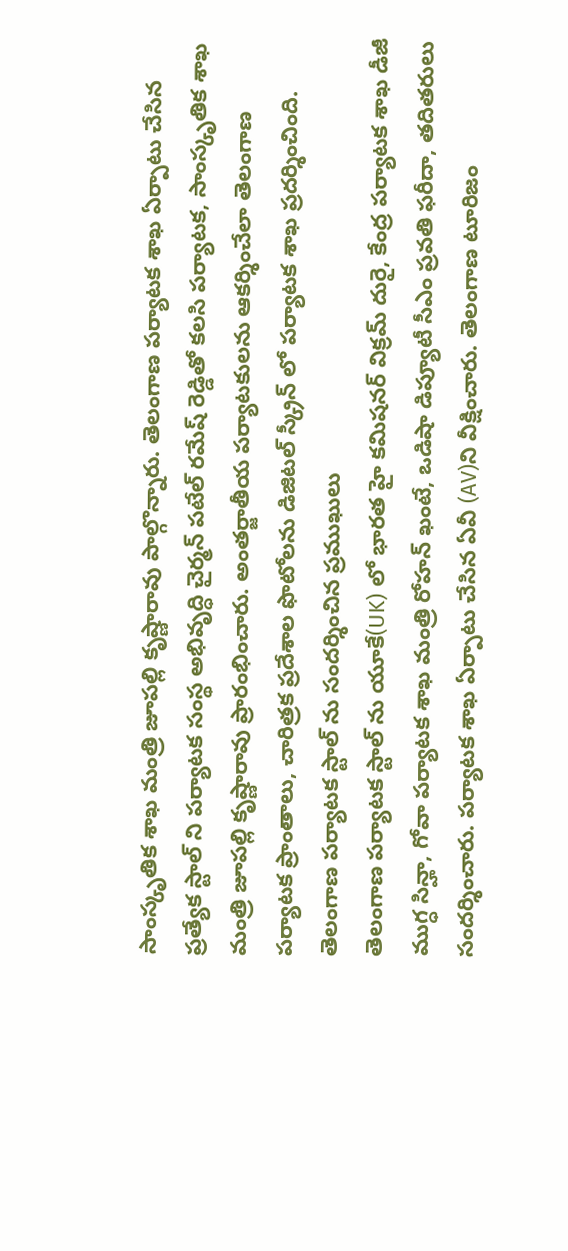సాంస్కృతిక శాఖ మంత్రి జూపల్లి కృష్ణారావు పాల్గొన్నారు. తెలంగాణ పర్యాటక శాఖ ఏర్పాటు చేసిన ప్రత్యేక స్టాల్ ని పర్యాటక సంస్థ అభివృద్ధి చైర్మన్ పటేల్ రమేష్ రెడ్డితో కలసి పర్యాటక, సాంస్కృతిక శాఖ మంత్రి జూపల్లి కృష్ణారావు ప్రారంభించారు. అంతర్జాతీయ పర్యాటకులను ఆకర్శించేలా తెలంగాణ పర్యాటక ప్రాంతాలు, చారిత్రక ప్రదేశాల ఫొటోలను డిజిటల్ స్క్రీన్ లో పర్యాటక శాఖ ప్రదర్శించింది.
తెలంగాణ పర్యాటక స్టాల్ ను సందర్శించిన ప్రముఖులు
తెలంగాణ పర్యాటక స్టాల్ ను యూకే(UK) లో భారత హై కమిషనర్ విక్రమ్ దురై, కేంద్ర పర్యాటక శాఖ డీజీ ముగ్ధ సిన్హా, గోవా పర్యాటక శాఖ మంత్రి రోహన్ ఖంటే, ఒడిషా డిప్యూటీ సీఎం ప్రవతి ఫరీదా, తదితరులు సందర్శించారు. పర్యాటక శాఖ ఏర్పాటు చేసిన ఏవీ (AV)ని వీక్షించారు. తెలంగాణ టూరిజం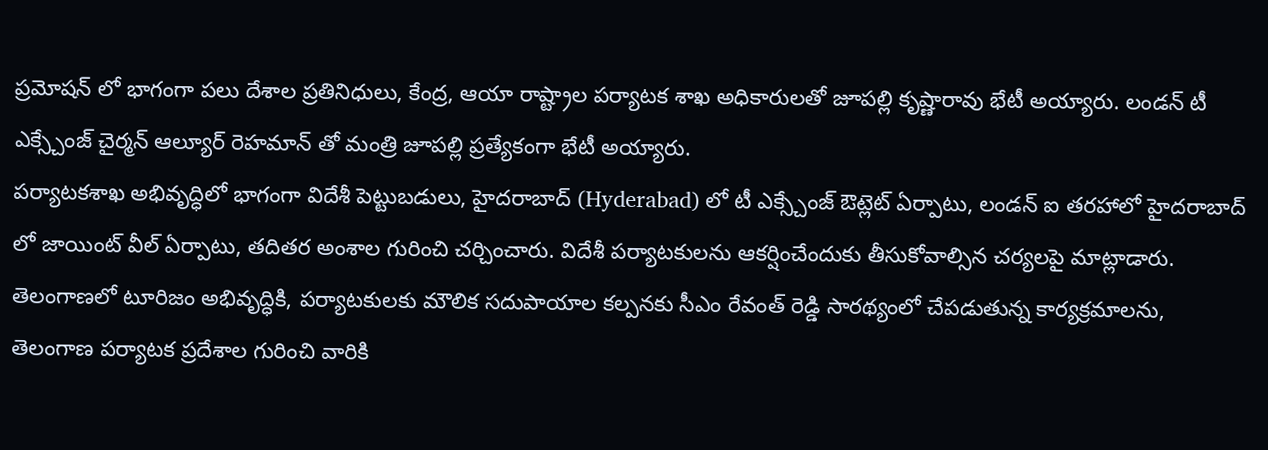ప్రమోషన్ లో భాగంగా పలు దేశాల ప్రతినిధులు, కేంద్ర, ఆయా రాష్ట్రాల పర్యాటక శాఖ అధికారులతో జూపల్లి కృష్ణారావు భేటీ అయ్యారు. లండన్ టీ ఎక్స్చేంజ్ చైర్మన్ ఆల్యూర్ రెహమాన్ తో మంత్రి జూపల్లి ప్రత్యేకంగా భేటీ అయ్యారు.
పర్యాటకశాఖ అభివృద్ధిలో భాగంగా విదేశీ పెట్టుబడులు, హైదరాబాద్ (Hyderabad) లో టీ ఎక్స్చేంజ్ ఔట్లెట్ ఏర్పాటు, లండన్ ఐ తరహాలో హైదరాబాద్ లో జాయింట్ వీల్ ఏర్పాటు, తదితర అంశాల గురించి చర్చించారు. విదేశీ పర్యాటకులను ఆకర్షించేందుకు తీసుకోవాల్సిన చర్యలపై మాట్లాడారు. తెలంగాణలో టూరిజం అభివృద్ధికి, పర్యాటకులకు మౌలిక సదుపాయాల కల్పనకు సీఎం రేవంత్ రెడ్డి సారథ్యంలో చేపడుతున్న కార్యక్రమాలను, తెలంగాణ పర్యాటక ప్రదేశాల గురించి వారికి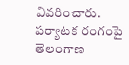వివరించారు.
పర్యాటక రంగంపై తెలంగాణ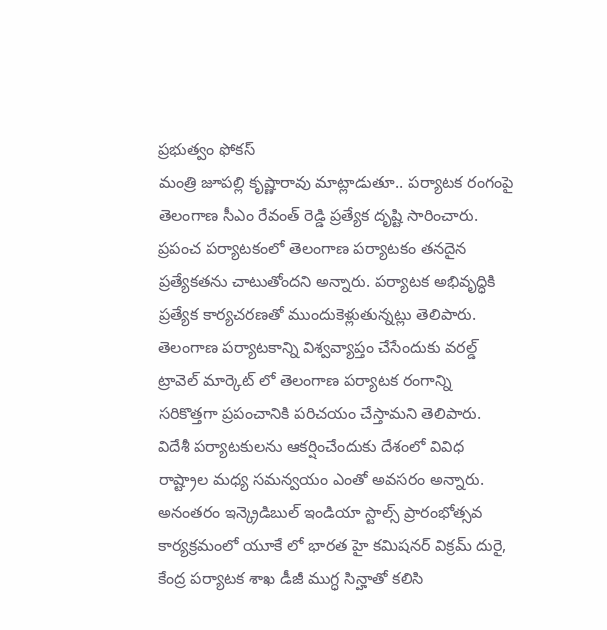ప్రభుత్వం ఫోకస్
మంత్రి జూపల్లి కృష్ణారావు మాట్లాడుతూ.. పర్యాటక రంగంపై తెలంగాణ సీఎం రేవంత్ రెడ్డి ప్రత్యేక దృష్టి సారించారు. ప్రపంచ పర్యాటకంలో తెలంగాణ పర్యాటకం తనదైన ప్రత్యేకతను చాటుతోందని అన్నారు. పర్యాటక అభివృద్ధికి ప్రత్యేక కార్యచరణతో ముందుకెళ్లుతున్నట్లు తెలిపారు. తెలంగాణ పర్యాటకాన్ని విశ్వవ్యాప్తం చేసేందుకు వరల్డ్ ట్రావెల్ మార్కెట్ లో తెలంగాణ పర్యాటక రంగాన్ని సరికొత్తగా ప్రపంచానికి పరిచయం చేస్తామని తెలిపారు. విదేశీ పర్యాటకులను ఆకర్షించేందుకు దేశంలో వివిధ రాష్ట్రాల మధ్య సమన్వయం ఎంతో అవసరం అన్నారు. అనంతరం ఇన్క్రెడిబుల్ ఇండియా స్టాల్స్ ప్రారంభోత్సవ కార్యక్రమంలో యూకే లో భారత హై కమిషనర్ విక్రమ్ దురై, కేంద్ర పర్యాటక శాఖ డీజీ ముగ్ధ సిన్హాతో కలిసి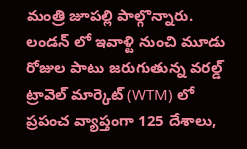మంత్రి జూపల్లి పాల్గొన్నారు. లండన్ లో ఇవాళ్టి నుంచి మూడు రోజుల పాటు జరుగుతున్న వరల్డ్ ట్రావెల్ మార్కెట్ (WTM) లో ప్రపంచ వ్యాప్తంగా 125 దేశాలు,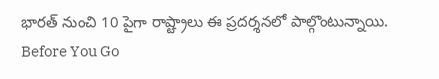భారత్ నుంచి 10 పైగా రాష్ట్రాలు ఈ ప్రదర్శనలో పాల్గొంటున్నాయి.
Before You Go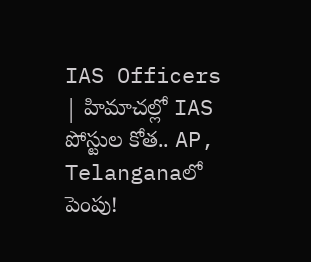IAS Officers | హిమాచల్లో IAS పోస్టుల కోత.. AP, Telanganaలో పెంపు!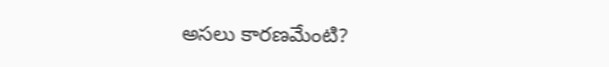అసలు కారణమేంటి?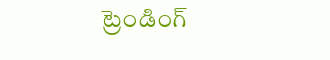ట్రెండింగ్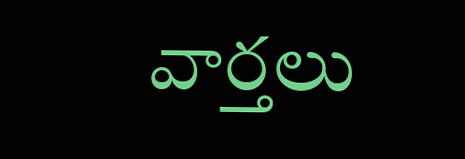వార్తలు